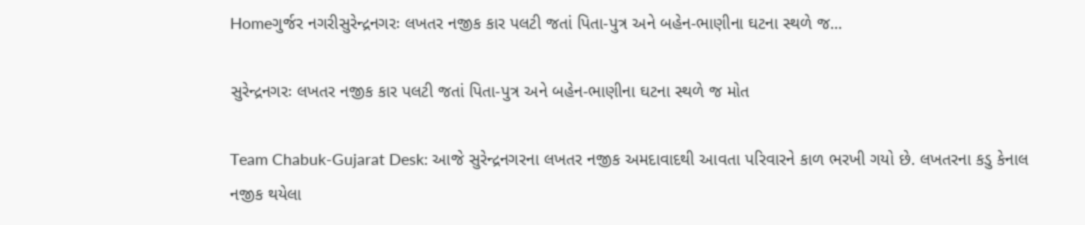Homeગુર્જર નગરીસુરેન્દ્રનગરઃ લખતર નજીક કાર પલટી જતાં પિતા-પુત્ર અને બહેન-ભાણીના ઘટના સ્થળે જ...

સુરેન્દ્રનગરઃ લખતર નજીક કાર પલટી જતાં પિતા-પુત્ર અને બહેન-ભાણીના ઘટના સ્થળે જ મોત

Team Chabuk-Gujarat Desk: આજે સુરેન્દ્રનગરના લખતર નજીક અમદાવાદથી આવતા પરિવારને કાળ ભરખી ગયો છે. લખતરના કડુ કેનાલ નજીક થયેલા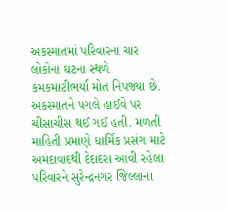અકસ્માતમાં પરિવારના ચાર લોકોના ઘટના સ્થળે કમકમાટીભર્યા મોત નિપજ્યા છે. અકસ્માતને પગલે હાઈવે પર ચીસાચીસ થઈ ગઈ હતી. મળતી માહિતી પ્રમાણે ધાર્મિક પ્રસંગ માટે અમદાવાદથી દેદાદરા આવી રહેલા પરિવારને સુરેન્દ્રનગર જિલ્લાના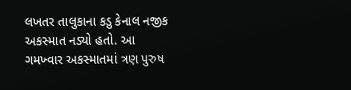લખતર તાલુકાના કડુ કેનાલ નજીક અકસ્માત નડ્યો હતો. આ ગમખ્વાર અકસ્માતમાં ત્રણ પુરુષ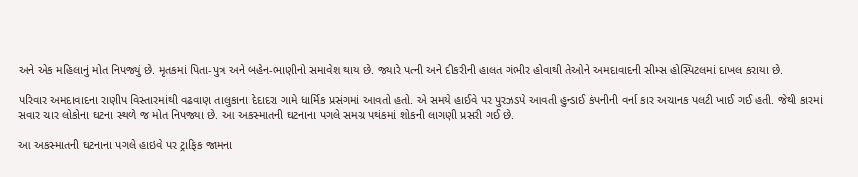અને એક મહિલાનું મોત નિપજ્યું છે. મૃતકમાં પિતા-પુત્ર અને બહેન-ભાણીનો સમાવેશ થાય છે. જ્યારે પત્ની અને દીકરીની હાલત ગંભીર હોવાથી તેઓને અમદાવાદની સીમ્સ હોસ્પિટલમાં દાખલ કરાયા છે.

પરિવાર અમદાવાદના રાણીપ વિસ્તારમાંથી વઢવાણ તાલુકાના દેદાદરા ગામે ધાર્મિક પ્રસંગમાં આવતો હતો. એ સમયે હાઈવે પર પુરઝડપે આવતી હુન્ડાઈ કંપનીની વર્ના કાર અચાનક પલટી ખાઈ ગઈ હતી. જેથી કારમાં સવાર ચાર લોકોના ઘટના સ્થળે જ મોત નિપજ્યા છે. આ અકસ્માતની ઘટનાના પગલે સમગ્ર પથંકમાં શોકની લાગણી પ્રસરી ગઈ છે.

આ અકસ્માતની ઘટનાના પગલે હાઇવે પર ટ્રાફિક જામના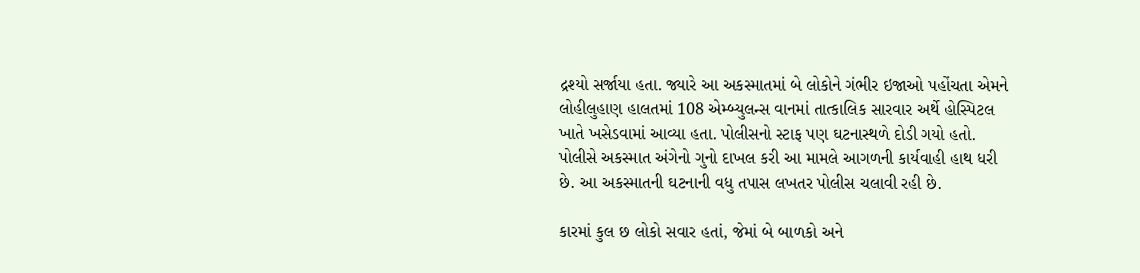દ્રશ્યો સર્જાયા હતા. જ્યારે આ અકસ્માતમાં બે લોકોને ગંભીર ઇજાઓ પહોંચતા એમને લોહીલુહાણ હાલતમાં 108 એમ્બ્યુલન્સ વાનમાં તાત્કાલિક સારવાર અર્થે હોસ્પિટલ ખાતે ખસેડવામાં આવ્યા હતા. પોલીસનો સ્ટાફ પણ ઘટનાસ્થળે દોડી ગયો હતો. પોલીસે અકસ્માત અંગેનો ગુનો દાખલ કરી આ મામલે આગળની કાર્યવાહી હાથ ધરી છે. આ અકસ્માતની ઘટનાની વધુ તપાસ લખતર પોલીસ ચલાવી રહી છે.

કારમાં કુલ છ લોકો સવાર હતાં, જેમાં બે બાળકો અને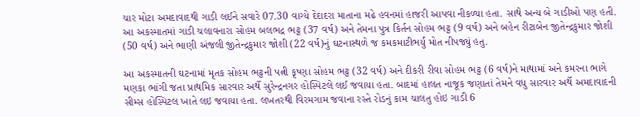ચાર મોટા અમદાવાદથી ગાડી લઈને સવારે 07.30 વાગ્યે દેદાદરા માતાના મઢે હવનમાં હાજરી આપવા નીકળ્યા હતા. સાથે અન્ય બે ગાડીઓ પણ હતી. આ અકસ્માતમાં ગાડી ચલાવનારા સોહમ બલભદ્ર ભટ્ટ (37 વર્ષ) અને તેમના પુત્ર કિર્તન સોહમ ભટ્ટ (9 વર્ષ) અને બહેન રીટાબેન જીતેન્દ્રકુમાર જોશી (50 વર્ષ) અને ભાણી અંજલી જીતેન્દ્રકુમાર જોશી (22 વર્ષ)નું ઘટનાસ્થળે જ કમકમાટીભર્યું મોત નીપજ્યું હતુ.

આ અકસ્માતની ઘટનામાં મૃતક સોહમ ભટ્ટની પત્ની કૃષ્ણા સોહમ ભટ્ટ (32 વર્ષ) અને દીકરી રીવા સોહમ ભટ્ટ (6 વર્ષ)ને માથામાં અને કમરના ભાગે મણકા ભાંગી જતા પ્રાથમિક સારવાર અર્થે સુરેન્દ્રનગર હોસ્પિટલે લઈ જવાયા હતા. બાદમાં હાલત નાજૂક જણાતાં તેમને વધુ સારવાર અર્થે અમદાવાદની સીમ્સ હોસ્પિટલ ખાતે લઇ જવાયા હતા. લખતરથી વિરમગામ જવાના રસ્તે રોડનું કામ ચાલતુ હોઇ ગાડી 6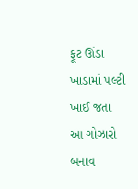ફૂટ ઊંડા ખાડામાં પલ્ટી ખાઈ જતા આ ગોઝારો બનાવ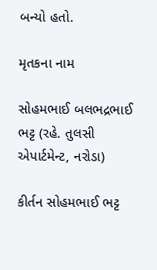બન્યો હતો.

મૃતકના નામ

સોહમભાઈ બલભદ્રભાઈ ભટ્ટ (રહે. તુલસી એપાર્ટમેન્ટ, નરોડા)

કીર્તન સોહમભાઈ ભટ્ટ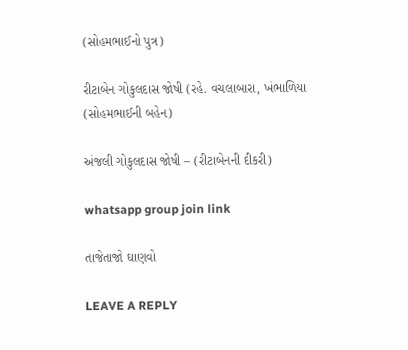(સોહમભાઈનો પુત્ર)

રીટાબેન ગોકુલદાસ જોષી (રહે. વચલાબારા, ખંભાળિયા (સોહમભાઈની બહેન)

અંજલી ગોકુલદાસ જોષી – (રીટાબેનની દીકરી)

whatsapp group join link

તાજેતાજો ઘાણવો

LEAVE A REPLY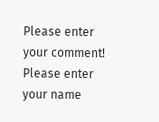Please enter your comment!
Please enter your name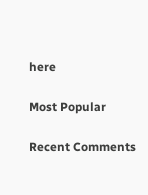here

Most Popular

Recent Comments